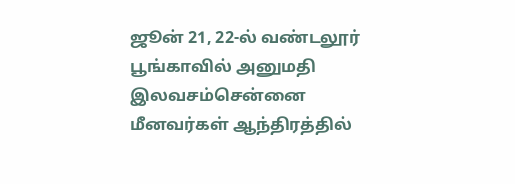ஜூன் 21, 22-ல் வண்டலூர் பூங்காவில் அனுமதி இலவசம்சென்னை மீனவர்கள் ஆந்திரத்தில்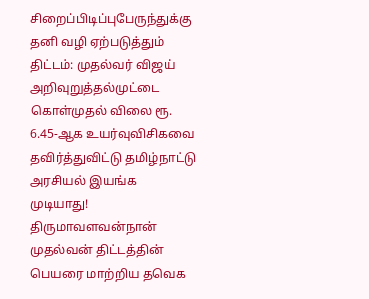சிறைப்பிடிப்புபேருந்துக்கு தனி வழி ஏற்படுத்தும் திட்டம்: முதல்வர் விஜய் அறிவுறுத்தல்முட்டை கொள்முதல் விலை ரூ. 6.45-ஆக உயர்வுவிசிகவை தவிர்த்துவிட்டு தமிழ்நாட்டு அரசியல் இயங்க முடியாது! திருமாவளவன்நான் முதல்வன் திட்டத்தின் பெயரை மாற்றிய தவெக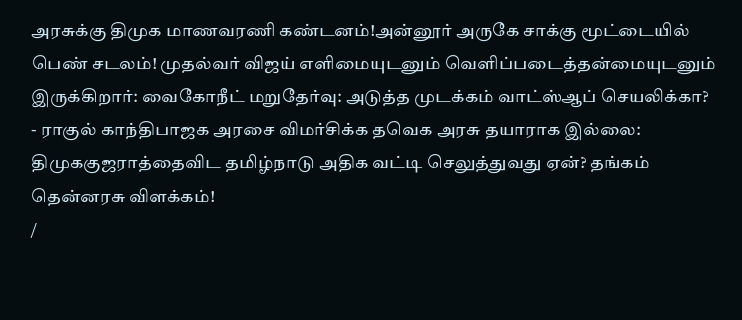அரசுக்கு திமுக மாணவரணி கண்டனம்!அன்னூர் அருகே சாக்கு மூட்டையில் பெண் சடலம்! முதல்வர் விஜய் எளிமையுடனும் வெளிப்படைத்தன்மையுடனும் இருக்கிறார்: வைகோநீட் மறுதேர்வு: அடுத்த முடக்கம் வாட்ஸ்ஆப் செயலிக்கா? - ராகுல் காந்திபாஜக அரசை விமர்சிக்க தவெக அரசு தயாராக இல்லை: திமுககுஜராத்தைவிட தமிழ்நாடு அதிக வட்டி செலுத்துவது ஏன்? தங்கம் தென்னரசு விளக்கம்!
/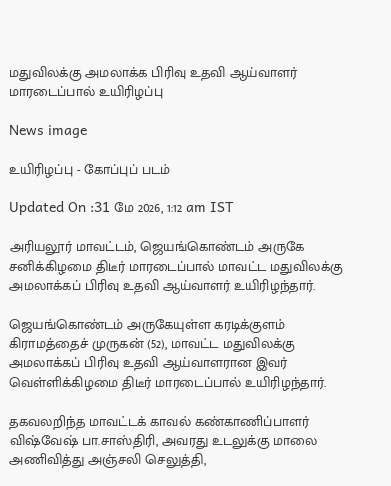மதுவிலக்கு அமலாக்க பிரிவு உதவி ஆய்வாளர் மாரடைப்பால் உயிரிழப்பு

News image

உயிரிழப்பு - கோப்புப் படம்

Updated On :31 மே 2026, 1:12 am IST

அரியலூர் மாவட்டம், ஜெயங்கொண்டம் அருகே சனிக்கிழமை திடீர் மாரடைப்பால் மாவட்ட மதுவிலக்கு அமலாக்கப் பிரிவு உதவி ஆய்வாளர் உயிரிழந்தார்.

ஜெயங்கொண்டம் அருகேயுள்ள கரடிக்குளம் கிராமத்தைச் முருகன் (52), மாவட்ட மதுவிலக்கு அமலாக்கப் பிரிவு உதவி ஆய்வாளரான இவர் வெள்ளிக்கிழமை திடீர் மாரடைப்பால் உயிரிழந்தார்.

தகவலறிந்த மாவட்டக் காவல் கண்காணிப்பாளர் விஷ்வேஷ் பா.சாஸ்திரி, அவரது உடலுக்கு மாலை அணிவித்து அஞ்சலி செலுத்தி,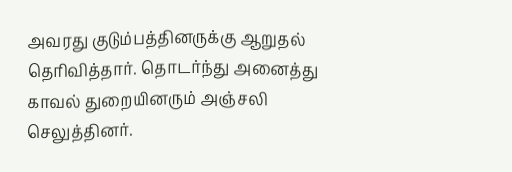அவரது குடும்பத்தினருக்கு ஆறுதல் தெரிவித்தார். தொடர்ந்து அனைத்து காவல் துறையினரும் அஞ்சலி செலுத்தினர்.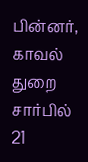பின்னர், காவல் துறை சார்பில் 21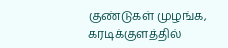குண்டுகள் முழங்க, கரடிக்குளத்தில்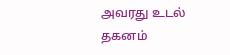அவரது உடல் தகனம்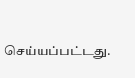செய்யப்பட்டது.